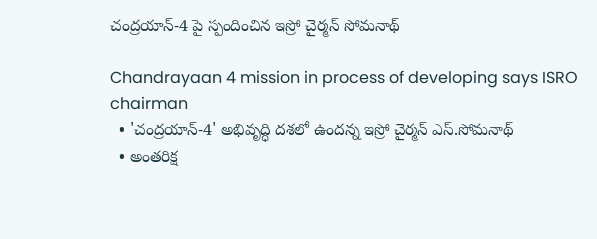చంద్రయాన్-4 పై స్పందించిన ఇస్రో చైర్మన్ సోమనాథ్

Chandrayaan 4 mission in process of developing says ISRO chairman
  • 'చంద్రయాన్-4' అభివృద్ధి దశలో ఉందన్న ఇస్రో చైర్మన్ ఎస్.సోమనాథ్
  • అంతరిక్ష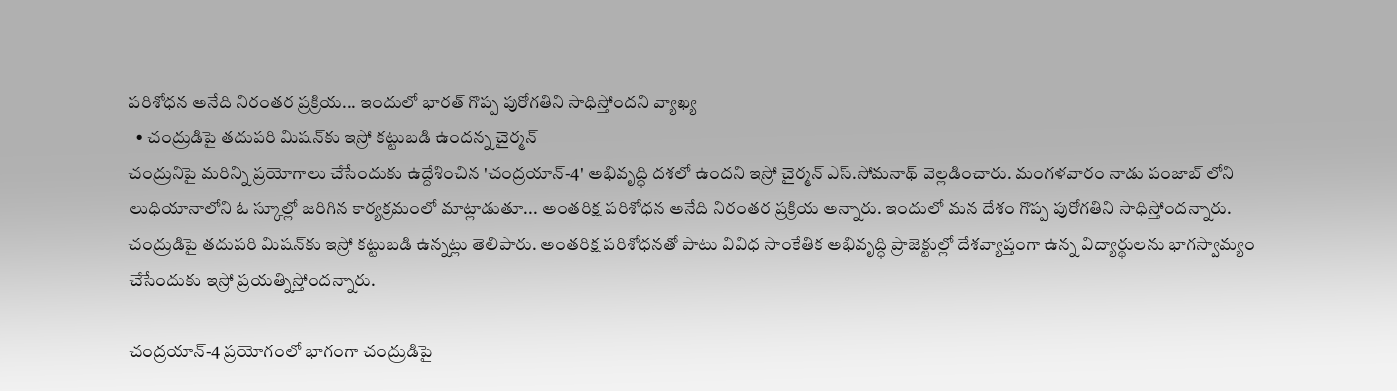పరిశోధన అనేది నిరంతర ప్రక్రియ... ఇందులో భారత్ గొప్ప పురోగతిని సాధిస్తోందని వ్యాఖ్య
  • చంద్రుడిపై తదుపరి మిషన్‌కు ఇస్రో కట్టుబడి ఉందన్న చైర్మన్
చంద్రునిపై మరిన్ని ప్రయోగాలు చేసేందుకు ఉద్దేశించిన 'చంద్రయాన్-4' అభివృద్ధి దశలో ఉందని ఇస్రో చైర్మన్ ఎస్.సోమనాథ్ వెల్లడించారు. మంగళవారం నాడు పంజాబ్ లోని లుధియానాలోని ఓ స్కూల్లో జరిగిన కార్యక్రమంలో మాట్లాడుతూ... అంతరిక్ష పరిశోధన అనేది నిరంతర ప్రక్రియ అన్నారు. ఇందులో మన దేశం గొప్ప పురోగతిని సాధిస్తోందన్నారు. చంద్రుడిపై తదుపరి మిషన్‌కు ఇస్రో కట్టుబడి ఉన్నట్లు తెలిపారు. అంతరిక్ష పరిశోధనతో పాటు వివిధ సాంకేతిక అభివృద్ధి ప్రాజెక్టుల్లో దేశవ్యాప్తంగా ఉన్న విద్యార్థులను భాగస్వామ్యం చేసేందుకు ఇస్రో ప్రయత్నిస్తోందన్నారు.

చంద్రయాన్-4 ప్రయోగంలో భాగంగా చంద్రుడిపై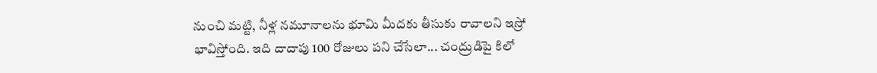నుంచి మట్టి, నీళ్ల నమూనాలను భూమి మీదకు తీసుకు రావాలని ఇస్రో భావిస్తోంది. ఇది దాదాపు 100 రోజులు పని చేసేలా... చంద్రుడిపై కిలో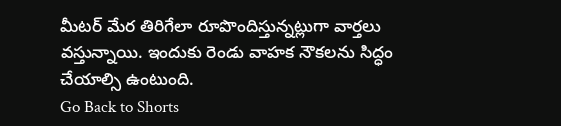మీటర్ మేర తిరిగేలా రూపొందిస్తున్నట్లుగా వార్తలు వస్తున్నాయి. ఇందుకు రెండు వాహక నౌకలను సిద్ధం చేయాల్సి ఉంటుంది.
Go Back to Shorts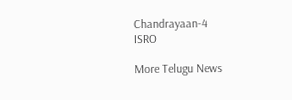Chandrayaan-4
ISRO

More Telugu News